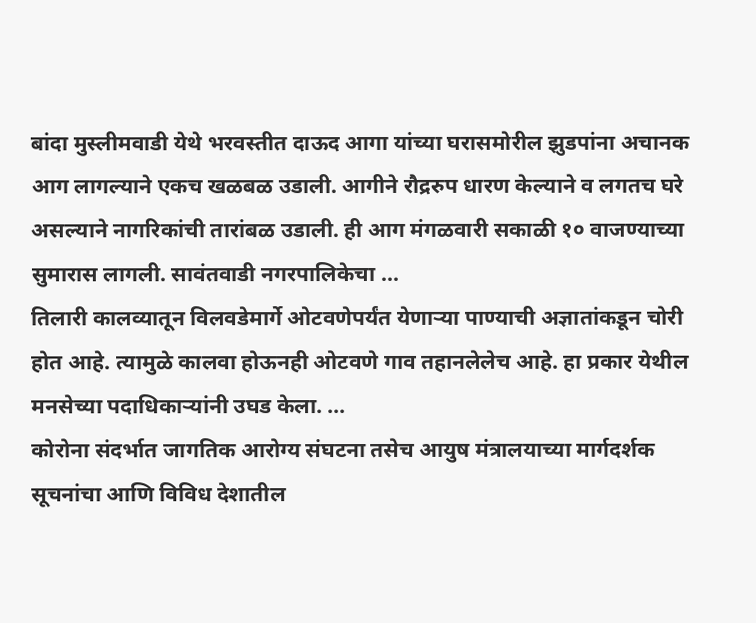बांदा मुस्लीमवाडी येथे भरवस्तीत दाऊद आगा यांच्या घरासमोरील झुडपांना अचानक आग लागल्याने एकच खळबळ उडाली. आगीने रौद्ररुप धारण केल्याने व लगतच घरे असल्याने नागरिकांची तारांबळ उडाली. ही आग मंगळवारी सकाळी १० वाजण्याच्या सुमारास लागली. सावंतवाडी नगरपालिकेचा ...
तिलारी कालव्यातून विलवडेमार्गे ओटवणेपर्यंत येणाऱ्या पाण्याची अज्ञातांकडून चोरी होत आहे. त्यामुळे कालवा होऊनही ओटवणे गाव तहानलेलेच आहे. हा प्रकार येथील मनसेच्या पदाधिकाऱ्यांनी उघड केला. ...
कोरोना संदर्भात जागतिक आरोग्य संघटना तसेच आयुष मंत्रालयाच्या मार्गदर्शक सूचनांचा आणि विविध देशातील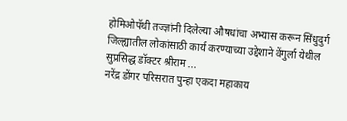होमिओपॅथी तज्ज्ञांनी दिलेल्या औषधांचा अभ्यास करून सिंधुदुर्ग जिल्ह्यातील लोकांसाठी कार्य करण्याच्या उद्देशाने वेंगुर्ला येथील सुप्रसिद्ध डॉक्टर श्रीराम ...
नरेंद्र डोंगर परिसरात पुन्हा एकदा महाकाय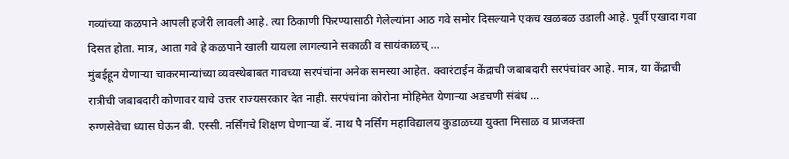गव्यांच्या कळपाने आपली हजेरी लावली आहे. त्या ठिकाणी फिरण्यासाठी गेलेल्यांना आठ गवे समोर दिसल्याने एकच खळबळ उडाली आहे. पूर्वी एखादा गवा दिसत होता. मात्र, आता गवे हे कळपाने खाली यायला लागल्याने सकाळी व सायंकाळच् ...
मुंबईहून येणाऱ्या चाकरमान्यांच्या व्यवस्थेबाबत गावच्या सरपंचांना अनेक समस्या आहेत. क्वारंटाईन केंद्राची जबाबदारी सरपंचांवर आहे. मात्र, या केंद्राची रात्रीची जबाबदारी कोणावर याचे उत्तर राज्यसरकार देत नाही. सरपंचांना कोरोना मोहिमेत येणाऱ्या अडचणी संबंध ...
रुग्णसेवेचा ध्यास घेऊन बी. एस्सी. नर्सिंगचे शिक्षण घेणाऱ्या बॅ. नाथ पै नर्सिंग महाविद्यालय कुडाळच्या युक्ता मिसाळ व प्राजक्ता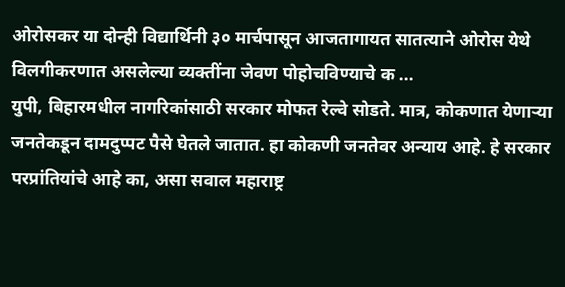ओरोसकर या दोन्ही विद्यार्थिनी ३० मार्चपासून आजतागायत सातत्याने ओरोस येथे विलगीकरणात असलेल्या व्यक्तींना जेवण पोहोचविण्याचे क ...
युपी, बिहारमधील नागरिकांसाठी सरकार मोफत रेल्वे सोडते. मात्र, कोकणात येणाऱ्या जनतेकडून दामदुप्पट पैसे घेतले जातात. हा कोकणी जनतेवर अन्याय आहे. हे सरकार परप्रांतियांचे आहे का, असा सवाल महाराष्ट्र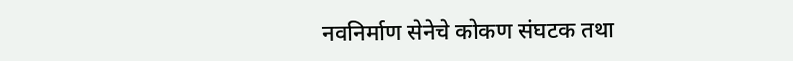नवनिर्माण सेनेचे कोकण संघटक तथा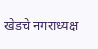खेडचे नगराध्यक्ष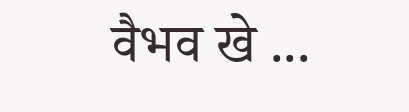वैभव खे ...